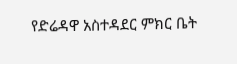የድሬዳዋ አስተዳደር ምክር ቤት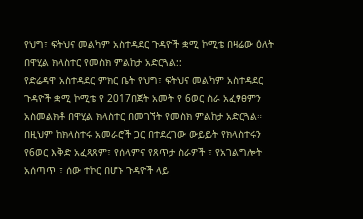የህግ፣ ፍትህና መልካም አስተዳደር ጉዳዮች ቋሚ ኮሚቴ በዛሬው ዕለት በዋሂል ክላስተር የመስክ ምልከታ አድርጓል::
የድሬዳዋ አስተዳደር ምክር ቤት የህግ፣ ፍትህና መልካም አስተዳደር ጉዳዮች ቋሚ ኮሚቴ የ 2017በጀት አመት የ 6ወር ስራ አፈፃፀምን አስመልክቶ በዋሂል ክላስተር በመገኘት የመስክ ምልከታ አድርጓል። በዚህም ከክላስተሩ አመራሮች ጋር በተደረገው ውይይት የክላስተሩን የ6ወር እቅድ አፈጻጸም፣ የሰላምና የጸጥታ ስራዎች ፣ የአገልግሎት አሰጣጥ ፣ ሰው ተኮር በሆኑ ጉዳዮች ላይ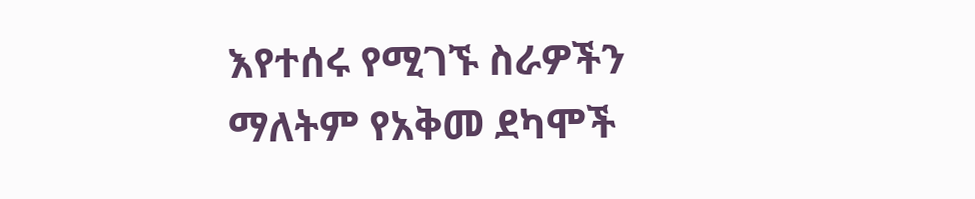እየተሰሩ የሚገኙ ስራዎችን ማለትም የአቅመ ደካሞች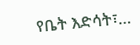የቤት እድሳት፣…